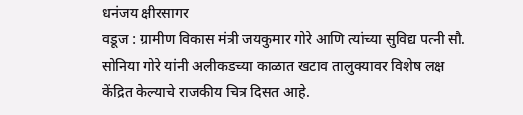धनंजय क्षीरसागर
वडूज : ग्रामीण विकास मंत्री जयकुमार गोरे आणि त्यांच्या सुविद्य पत्नी सौ. सोनिया गोरे यांनी अलीकडच्या काळात खटाव तालुक्यावर विशेष लक्ष केंद्रित केल्याचे राजकीय चित्र दिसत आहे.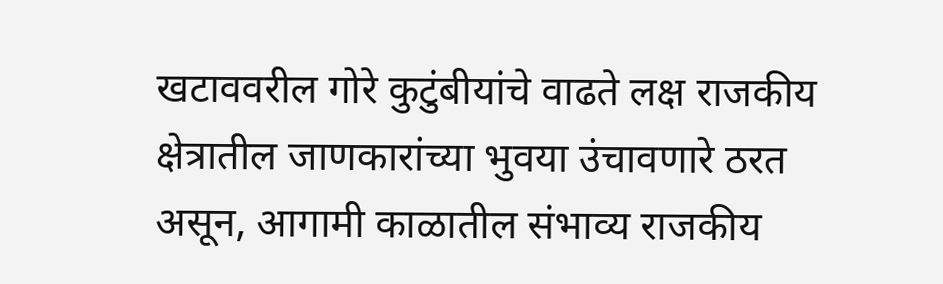खटाववरील गोरे कुटुंबीयांचे वाढते लक्ष राजकीय क्षेत्रातील जाणकारांच्या भुवया उंचावणारे ठरत असून, आगामी काळातील संभाव्य राजकीय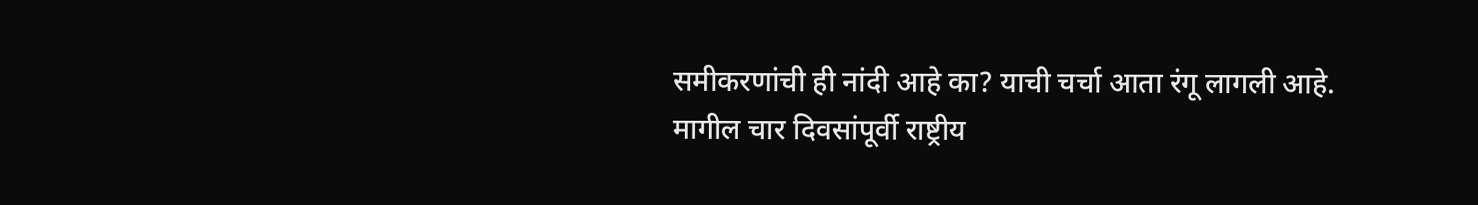समीकरणांची ही नांदी आहे का? याची चर्चा आता रंगू लागली आहे.
मागील चार दिवसांपूर्वी राष्ट्रीय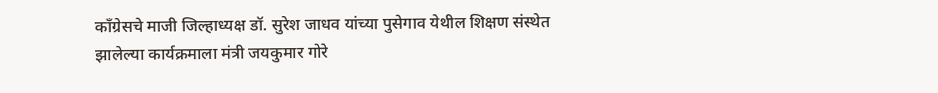काँग्रेसचे माजी जिल्हाध्यक्ष डॉ. सुरेश जाधव यांच्या पुसेगाव येथील शिक्षण संस्थेत झालेल्या कार्यक्रमाला मंत्री जयकुमार गोरे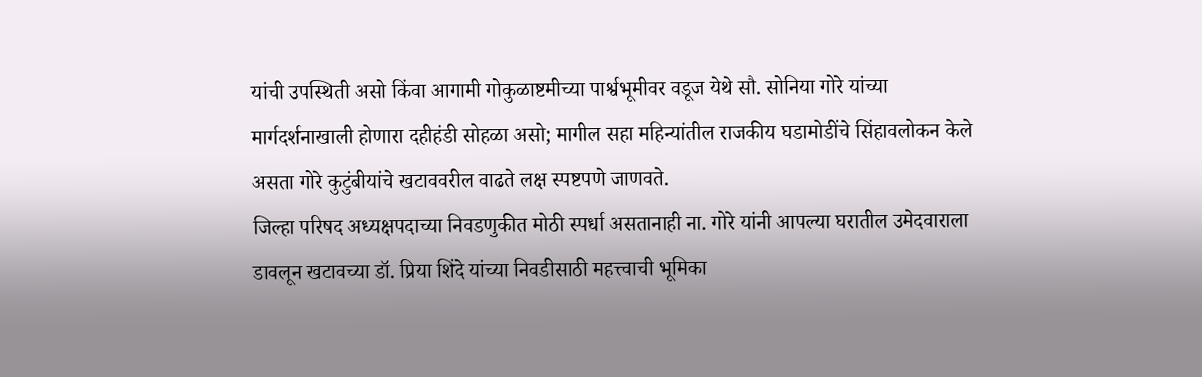यांची उपस्थिती असो किंवा आगामी गोकुळाष्टमीच्या पार्श्वभूमीवर वडूज येथे सौ. सोनिया गोरे यांच्या मार्गदर्शनाखाली होणारा दहीहंडी सोहळा असो; मागील सहा महिन्यांतील राजकीय घडामोडींचे सिंहावलोकन केले असता गोरे कुटुंबीयांचे खटाववरील वाढते लक्ष स्पष्टपणे जाणवते.
जिल्हा परिषद अध्यक्षपदाच्या निवडणुकीत मोठी स्पर्धा असतानाही ना. गोरे यांनी आपल्या घरातील उमेदवाराला डावलून खटावच्या डॉ. प्रिया शिंदे यांच्या निवडीसाठी महत्त्वाची भूमिका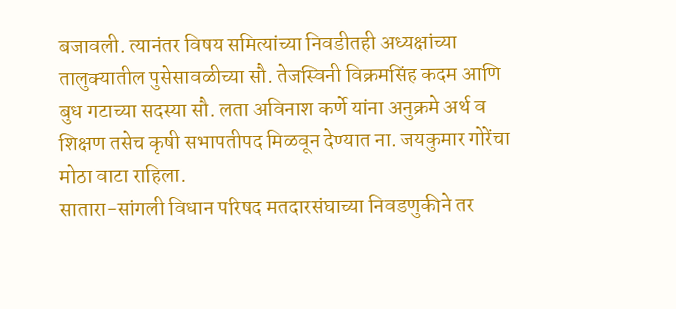बजावली. त्यानंतर विषय समित्यांच्या निवडीतही अध्यक्षांच्या तालुक्यातील पुसेसावळीच्या सौ. तेजस्विनी विक्रमसिंह कदम आणि बुध गटाच्या सदस्या सौ. लता अविनाश कर्णे यांना अनुक्रमे अर्थ व शिक्षण तसेच कृषी सभापतीपद मिळवून देण्यात ना. जयकुमार गोरेंचा मोठा वाटा राहिला.
सातारा-सांगली विधान परिषद मतदारसंघाच्या निवडणुकीने तर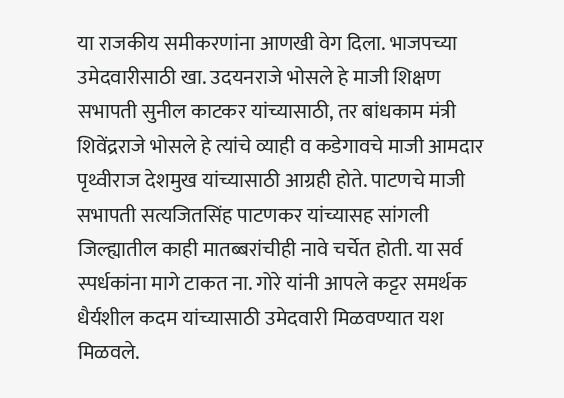या राजकीय समीकरणांना आणखी वेग दिला. भाजपच्या उमेदवारीसाठी खा. उदयनराजे भोसले हे माजी शिक्षण सभापती सुनील काटकर यांच्यासाठी, तर बांधकाम मंत्री शिवेंद्रराजे भोसले हे त्यांचे व्याही व कडेगावचे माजी आमदार पृथ्वीराज देशमुख यांच्यासाठी आग्रही होते. पाटणचे माजी सभापती सत्यजितसिंह पाटणकर यांच्यासह सांगली जिल्ह्यातील काही मातब्बरांचीही नावे चर्चेत होती. या सर्व स्पर्धकांना मागे टाकत ना. गोरे यांनी आपले कट्टर समर्थक धैर्यशील कदम यांच्यासाठी उमेदवारी मिळवण्यात यश मिळवले.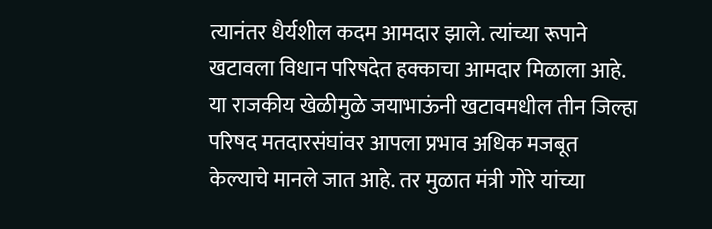त्यानंतर धैर्यशील कदम आमदार झाले. त्यांच्या रूपाने खटावला विधान परिषदेत हक्काचा आमदार मिळाला आहे. या राजकीय खेळीमुळे जयाभाऊंनी खटावमधील तीन जिल्हा परिषद मतदारसंघांवर आपला प्रभाव अधिक मजबूत केल्याचे मानले जात आहे. तर मुळात मंत्री गोरे यांच्या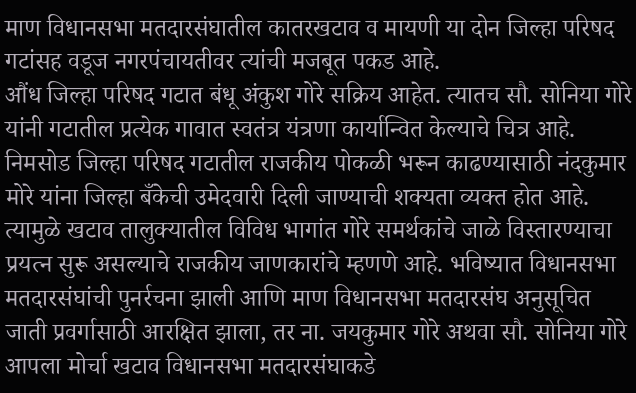माण विधानसभा मतदारसंघातील कातरखटाव व मायणी या दोन जिल्हा परिषद गटांसह वडूज नगरपंचायतीवर त्यांची मजबूत पकड आहे.
औंध जिल्हा परिषद गटात बंधू अंकुश गोरे सक्रिय आहेत. त्यातच सौ. सोनिया गोरे यांनी गटातील प्रत्येक गावात स्वतंत्र यंत्रणा कार्यान्वित केल्याचे चित्र आहे. निमसोड जिल्हा परिषद गटातील राजकीय पोकळी भरून काढण्यासाठी नंदकुमार मोरे यांना जिल्हा बँकेची उमेदवारी दिली जाण्याची शक्यता व्यक्त होत आहे. त्यामुळे खटाव तालुक्यातील विविध भागांत गोरे समर्थकांचे जाळे विस्तारण्याचा प्रयत्न सुरू असल्याचे राजकीय जाणकारांचे म्हणणे आहे. भविष्यात विधानसभा मतदारसंघांची पुनर्रचना झाली आणि माण विधानसभा मतदारसंघ अनुसूचित जाती प्रवर्गासाठी आरक्षित झाला, तर ना. जयकुमार गोरे अथवा सौ. सोनिया गोरे आपला मोर्चा खटाव विधानसभा मतदारसंघाकडे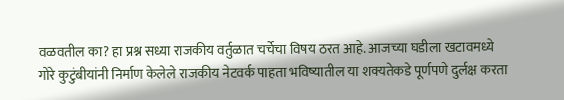वळवतील का? हा प्रश्न सध्या राजकीय वर्तुळात चर्चेचा विषय ठरत आहे. आजच्या घडीला खटावमध्ये गोरे कुटुंबीयांनी निर्माण केलेले राजकीय नेटवर्क पाहता भविष्यातील या शक्यतेकडे पूर्णपणे दुर्लक्ष करता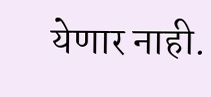येणार नाही.